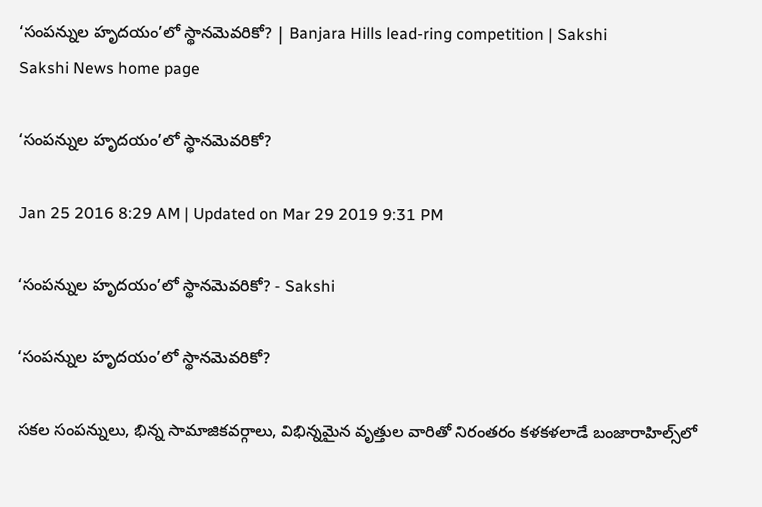‘సంపన్నుల హృదయం’లో స్థానమెవరికో? | Banjara Hills lead-ring competition | Sakshi
Sakshi News home page

‘సంపన్నుల హృదయం’లో స్థానమెవరికో?

Jan 25 2016 8:29 AM | Updated on Mar 29 2019 9:31 PM

‘సంపన్నుల హృదయం’లో స్థానమెవరికో? - Sakshi

‘సంపన్నుల హృదయం’లో స్థానమెవరికో?

సకల సంపన్నులు, భిన్న సామాజికవర్గాలు, విభిన్నమైన వృత్తుల వారితో నిరంతరం కళకళలాడే బంజారాహిల్స్‌లో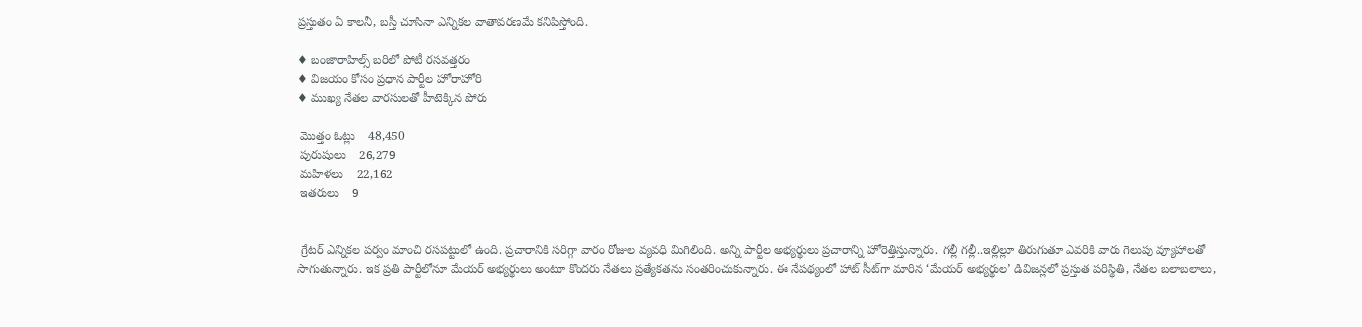ప్రస్తుతం ఏ కాలనీ, బస్తీ చూసినా ఎన్నికల వాతావరణమే కనిపిస్తోంది.

♦ బంజారాహిల్స్ బరిలో పోటీ రసవత్తరం
♦ విజయం కోసం ప్రధాన పార్టీల హోరాహోరి
♦ ముఖ్య నేతల వారసులతో హీటెక్కిన పోరు

 మొత్తం ఓట్లు    48,450
 పురుషులు    26,279
 మహిళలు    22,162
 ఇతరులు    9


 గ్రేటర్ ఎన్నికల పర్వం మాంచి రసపట్టులో ఉంది. ప్రచారానికి సరిగ్గా వారం రోజుల వ్యవధి మిగిలింది. అన్ని పార్టీల అభ్యర్థులు ప్రచారాన్ని హోరెత్తిస్తున్నారు. గల్లీ గల్లీ..ఇల్లిల్లూ తిరుగుతూ ఎవరికి వారు గెలుపు వ్యూహాలతో సాగుతున్నారు. ఇక ప్రతి పార్టీలోనూ మేయర్ అభ్యర్థులు అంటూ కొందరు నేతలు ప్రత్యేకతను సంతరించుకున్నారు. ఈ నేపథ్యంలో హాట్ సీట్‌గా మారిన ‘మేయర్ అభ్యర్థుల’ డివిజన్లలో ప్రస్తుత పరిస్థితి, నేతల బలాబలాలు,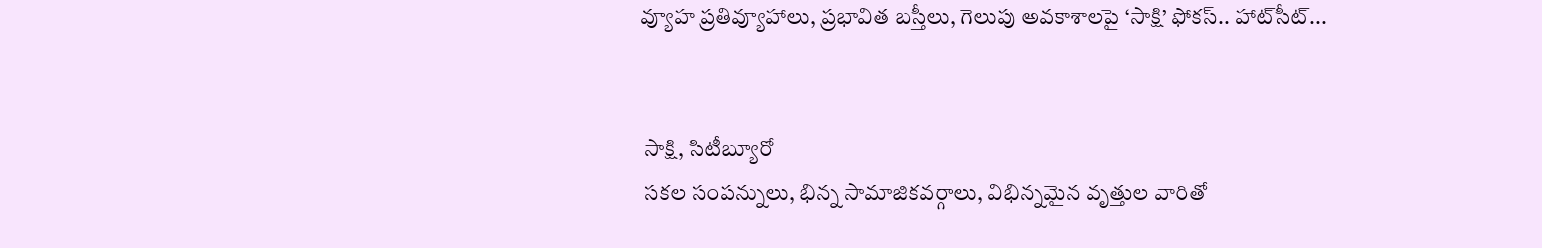వ్యూహ ప్రతివ్యూహాలు, ప్రభావిత బస్తీలు, గెలుపు అవకాశాలపై ‘సాక్షి’ ఫోకస్.. హాట్‌సీట్...


 సాక్షి, సిటీబ్యూరో
 సకల సంపన్నులు, భిన్న సామాజికవర్గాలు, విభిన్నమైన వృత్తుల వారితో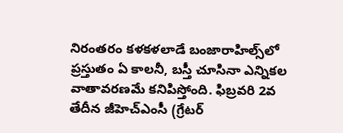నిరంతరం కళకళలాడే బంజారాహిల్స్‌లో ప్రస్తుతం ఏ కాలనీ, బస్తీ చూసినా ఎన్నికల వాతావరణమే కనిపిస్తోంది. ఫిబ్రవరి 2వ తేదీన జీహెచ్‌ఎంసీ (గ్రేటర్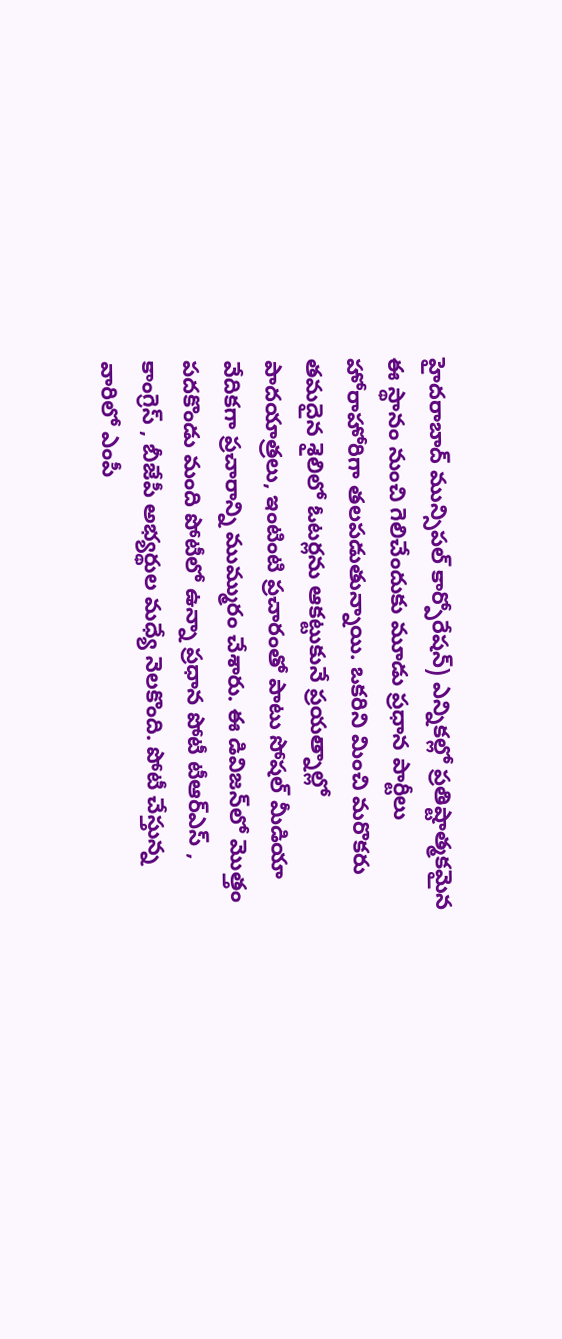హైదరాబాద్ మున్సిపల్ కార్పోరేషన్) ఎన్నికల్లో ప్రతిష్టాత్మకమైన ఈ స్థానం నుంచి గెలిచేందుకు మూడు ప్రధాన పార్టీలు హోరాహోరిగా తలపడుతున్నాయి. ఒకరిని మించి మరొకరు తమదైన శైలిలో ఓటర్లను ఆకట్టుకునే ప్రయత్నాల్లో పాదయాత్రలు, ఇంటింటి ప్రచారంతో పాటు సోషల్ మీడియా వేదికగా ప్రచారాన్ని ముమ్మురం చేశారు. ఈ డివిజన్‌లో మొత్తం పదకొండు మంది పోటీలో ఉన్నా ప్రధాన పోటీ టీఆర్‌ఎస్ , కాంగ్రెస్ , బీజేపీ అభ్యర్థుల మధ్యే నెలకొంది. పోటీ చేస్తున్న వారిలో ఎంపీ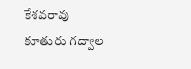కేశవరావు కూతురు గద్వాల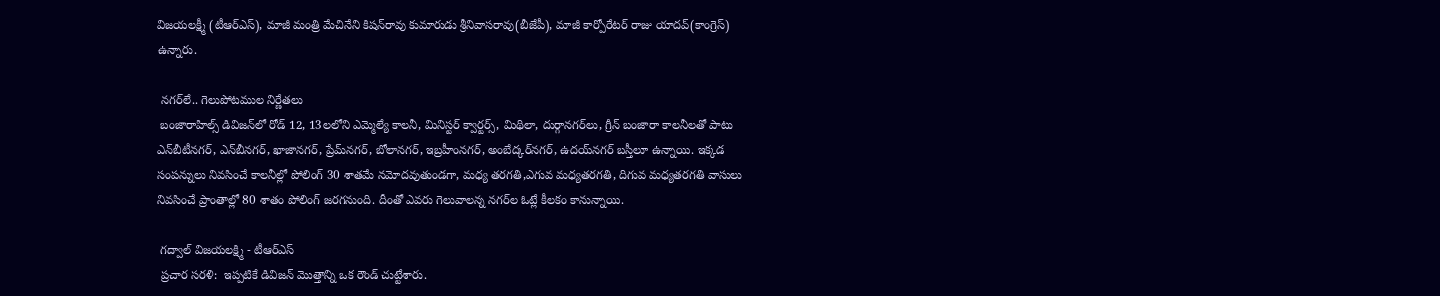విజయలక్ష్మీ (టీఆర్‌ఎస్), మాజీ మంత్రి మేచినేని కిషన్‌రావు కుమారుడు శ్రీనివాసరావు(బీజేపీ), మాజీ కార్పోరేటర్ రాజు యాదవ్(కాంగ్రెస్) ఉన్నారు.

 నగర్‌లే.. గెలుపోటముల నిర్ణేతలు
 బంజారాహిల్స్ డివిజన్‌లో రోడ్ 12, 13లలోని ఎమ్మెల్యే కాలనీ, మినిస్టర్ క్వార్టర్స్, మిథిలా, దుర్గానగర్‌లు, గ్రీన్ బంజారా కాలనీలతో పాటు ఎన్‌బీటీనగర్, ఎన్‌బీనగర్, ఖాజానగర్, ప్రేమ్‌నగర్, బోలానగర్, ఇబ్రహీంనగర్, అంబేద్కర్‌నగర్, ఉదయ్‌నగర్ బస్తీలూ ఉన్నాయి. ఇక్కడ సంపన్నులు నివసించే కాలనీల్లో పోలింగ్ 30 శాతమే నమోదవుతుండగా, మధ్య తరగతి,ఎగువ మధ్యతరగతి, దిగువ మధ్యతరగతి వాసులు నివసించే ప్రాంతాల్లో 80 శాతం పోలింగ్ జరగనుంది. దీంతో ఎవరు గెలువాలన్న నగర్‌ల ఓట్లే కీలకం కానున్నాయి.

 గద్వాల్ విజయలక్ష్మి - టీఆర్‌ఎస్
 ప్రచార సరళి:  ఇప్పటికే డివిజన్ మొత్తాన్ని ఒక రౌండ్ చుట్టేశారు.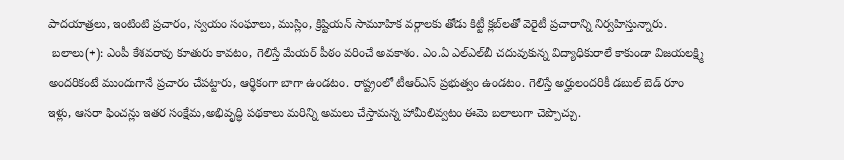పాదయాత్రలు, ఇంటింటి ప్రచారం, స్వయం సంఘాలు, ముస్లిం, క్రిష్టియన్ సామూహిక వర్గాలకు తోడు కిట్టీ క్లబ్‌లతో వెరైటీ ప్రచారాన్ని నిర్వహిస్తున్నారు.
 బలాలు(+): ఎంపీ కేశవరావు కూతురు కావటం, గెలిస్తే మేయర్ పీఠం వరించే అవకాశం. ఎం.ఏ ఎల్‌ఎల్‌బీ చదువుకున్న విద్యాధికురాలే కాకుండా విజయలక్ష్మి అందరికంటే ముందుగానే ప్రచారం చేపట్టారు, ఆర్థికంగా బాగా ఉండటం. రాష్ట్రంలో టీఆర్‌ఎస్ ప్రభుత్వం ఉండటం. గెలిస్తే అర్హులందరికీ డబుల్ బెడ్ రూం ఇళ్లు, ఆసరా ఫించన్లు ఇతర సంక్షేమ,అభివృద్ధి పథకాలు మరిన్ని అమలు చేస్తామన్న హామీలివ్వటం ఈమె బలాలుగా చెప్పొచ్చు.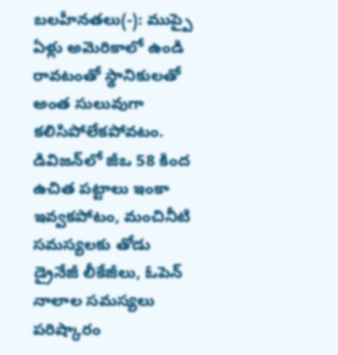బలహీనతలు(-): ముప్పై ఏళ్లు అమెరికాలో ఉండి రావటంతో స్థానికులతో అంత సులువుగా కలిసిపోలేకపోవటం. డివిజన్‌లో జీఒ 58 కింద ఉచిత పట్టాలు ఇంకా ఇవ్వకపోటం, మంచినీటి సమస్యలకు తోడు డ్రైనేజీ లీకేజీలు, ఓపెన్ నాలాల సమస్యలు పరిష్కారం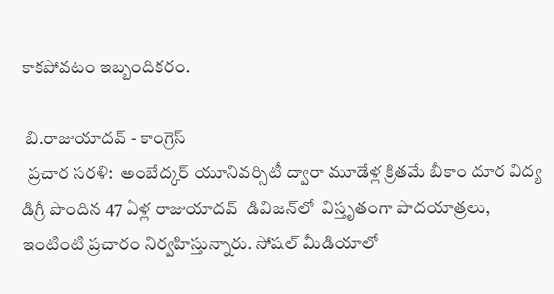కాకపోవటం ఇబ్బందికరం.

 బి.రాజుయాదవ్ - కాంగ్రెస్
  ప్రచార సరళి:  అంబేద్కర్ యూనివర్సిటీ ద్వారా మూడేళ్ల క్రితమే బీకాం దూర విద్య డిగ్రీ పొందిన 47 ఏళ్ల రాజుయాదవ్  డివిజన్‌లో  విస్తృతంగా పాదయాత్రలు,  ఇంటింటి ప్రచారం నిర్వహిస్తున్నారు. సోషల్ మీడియాలో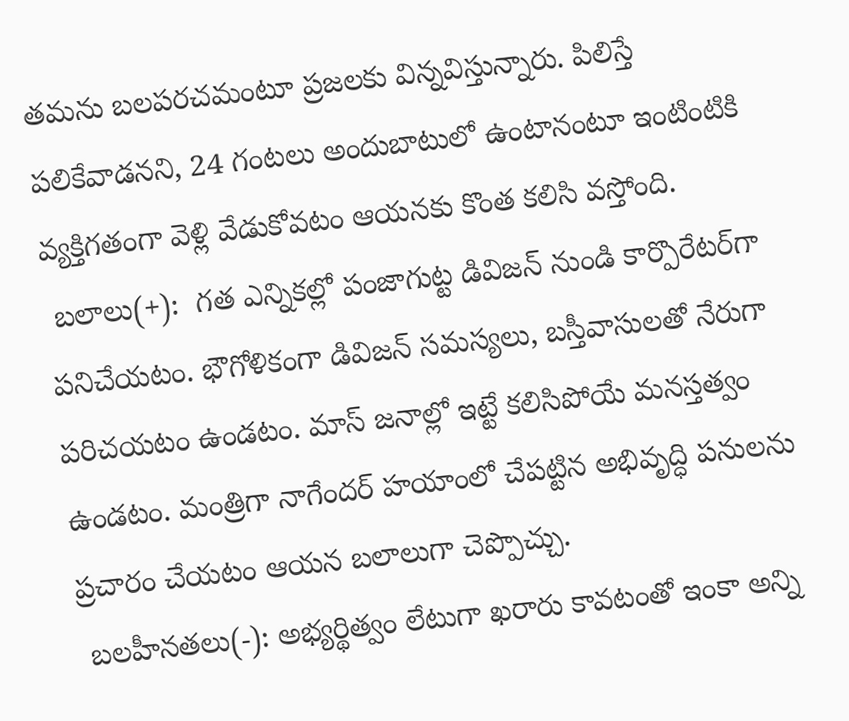తమను బలపరచమంటూ ప్రజలకు విన్నవిస్తున్నారు. పిలిస్తే పలికేవాడనని, 24 గంటలు అందుబాటులో ఉంటానంటూ ఇంటింటికి వ్యక్తిగతంగా వెళ్లి వేడుకోవటం ఆయనకు కొంత కలిసి వస్తోంది.
 బలాలు(+):  గత ఎన్నికల్లో పంజాగుట్ట డివిజన్ నుండి కార్పొరేటర్‌గా పనిచేయటం. భౌగోళికంగా డివిజన్ సమస్యలు, బస్తీవాసులతో నేరుగా పరిచయటం ఉండటం. మాస్ జనాల్లో ఇట్టే కలిసిపోయే మనస్తత్వం ఉండటం. మంత్రిగా నాగేందర్ హయాంలో చేపట్టిన అభివృద్ధి పనులను ప్రచారం చేయటం ఆయన బలాలుగా చెప్పొచ్చు.
 బలహీనతలు(-): అభ్యర్థిత్వం లేటుగా ఖరారు కావటంతో ఇంకా అన్ని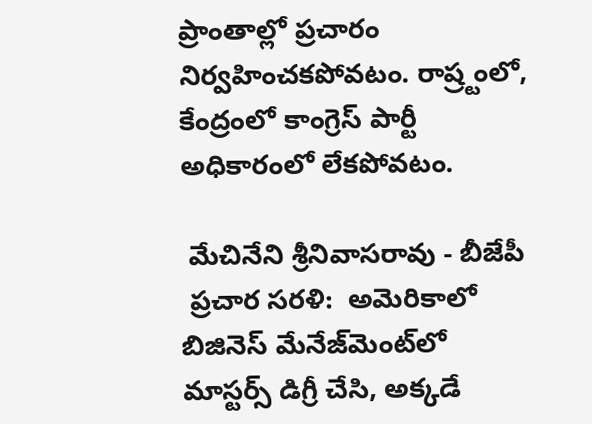ప్రాంతాల్లో ప్రచారం నిర్వహించకపోవటం. రాష్ర్టంలో, కేంద్రంలో కాంగ్రెస్ పార్టీ అధికారంలో లేకపోవటం.

 మేచినేని శ్రీనివాసరావు - బీజేపీ
 ప్రచార సరళి:  అమెరికాలో బిజినెస్ మేనేజ్‌మెంట్‌లో మాస్టర్స్ డిగ్రీ చేసి, అక్కడే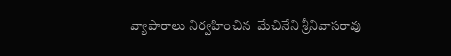వ్యాపారాలు నిర్వహించిన  మేచినేని శ్రీనివాసరావు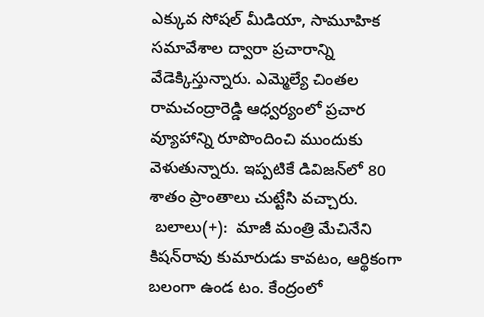ఎక్కువ సోషల్ మీడియా, సామూహిక సమావేశాల ద్వారా ప్రచారాన్ని వేడెక్కిస్తున్నారు. ఎమ్మెల్యే చింతల రామచంద్రారెడ్డి ఆధ్వర్యంలో ప్రచార వ్యూహాన్ని రూపొందించి ముందుకు వెళుతున్నారు. ఇప్పటికే డివిజన్‌లో 80 శాతం ప్రాంతాలు చుట్టేసి వచ్చారు.
 బలాలు(+):  మాజీ మంత్రి మేచినేని కిషన్‌రావు కుమారుడు కావటం, ఆర్థికంగా బలంగా ఉండ టం. కేంద్రంలో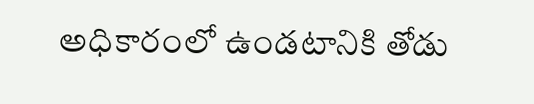అధికారంలో ఉండటానికి తోడు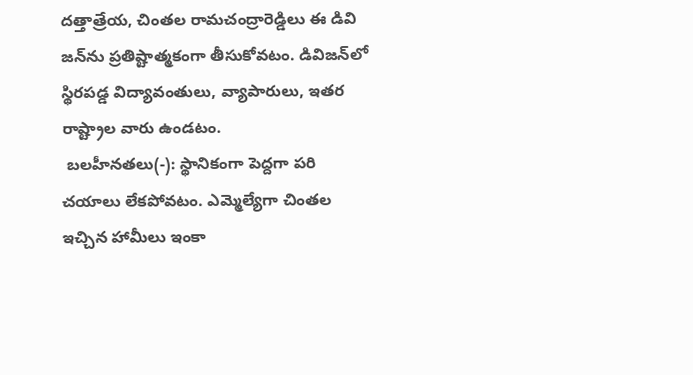దత్తాత్రేయ, చింతల రామచంద్రారెడ్డిలు ఈ డివి జన్‌ను ప్రతిష్టాత్మకంగా తీసుకోవటం. డివిజన్‌లో స్థిరపడ్డ విద్యావంతులు, వ్యాపారులు, ఇతర రాష్ట్రాల వారు ఉండటం.
 బలహీనతలు(-): స్థానికంగా పెద్దగా పరి చయాలు లేకపోవటం. ఎమ్మెల్యేగా చింతల ఇచ్చిన హామీలు ఇంకా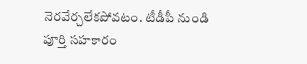నెరవేర్చలేకపోవటం. టీడీపీ నుండి పూర్తి సహకారం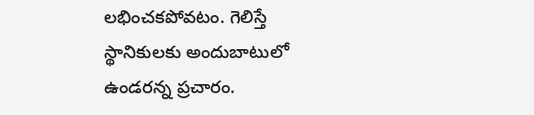లభించకపోవటం. గెలిస్తే స్థానికులకు అందుబాటులో ఉండరన్న ప్రచారం.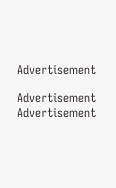Advertisement

Advertisement
Advertisement